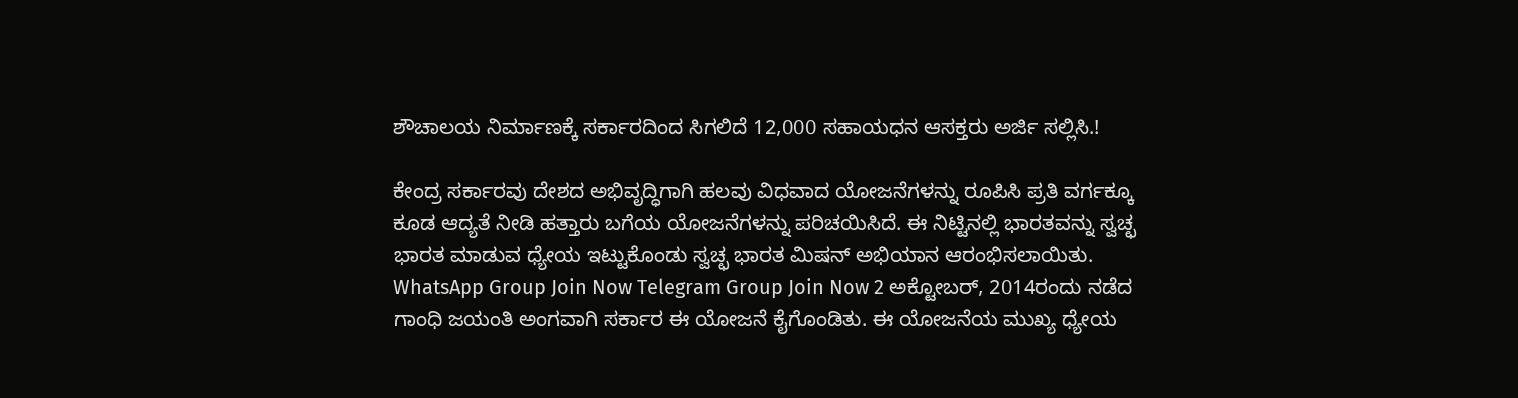ಶೌಚಾಲಯ ನಿರ್ಮಾಣಕ್ಕೆ ಸರ್ಕಾರದಿಂದ ಸಿಗಲಿದೆ 12,000 ಸಹಾಯಧನ ಆಸಕ್ತರು ಅರ್ಜಿ ಸಲ್ಲಿಸಿ.!

ಕೇಂದ್ರ ಸರ್ಕಾರವು ದೇಶದ ಅಭಿವೃದ್ಧಿಗಾಗಿ ಹಲವು ವಿಧವಾದ ಯೋಜನೆಗಳನ್ನು ರೂಪಿಸಿ ಪ್ರತಿ ವರ್ಗಕ್ಕೂ ಕೂಡ ಆದ್ಯತೆ ನೀಡಿ ಹತ್ತಾರು ಬಗೆಯ ಯೋಜನೆಗಳನ್ನು ಪರಿಚಯಿಸಿದೆ. ಈ ನಿಟ್ಟಿನಲ್ಲಿ ಭಾರತವನ್ನು ಸ್ವಚ್ಛ ಭಾರತ ಮಾಡುವ ಧ್ಯೇಯ ಇಟ್ಟುಕೊಂಡು ಸ್ವಚ್ಛ ಭಾರತ ಮಿಷನ್ ಅಭಿಯಾನ ಆರಂಭಿಸಲಾಯಿತು. WhatsApp Group Join Now Telegram Group Join Now 2 ಅಕ್ಟೋಬರ್, 2014ರಂದು ನಡೆದ ಗಾಂಧಿ ಜಯಂತಿ ಅಂಗವಾಗಿ ಸರ್ಕಾರ ಈ ಯೋಜನೆ ಕೈಗೊಂಡಿತು. ಈ ಯೋಜನೆಯ ಮುಖ್ಯ ಧ್ಯೇಯ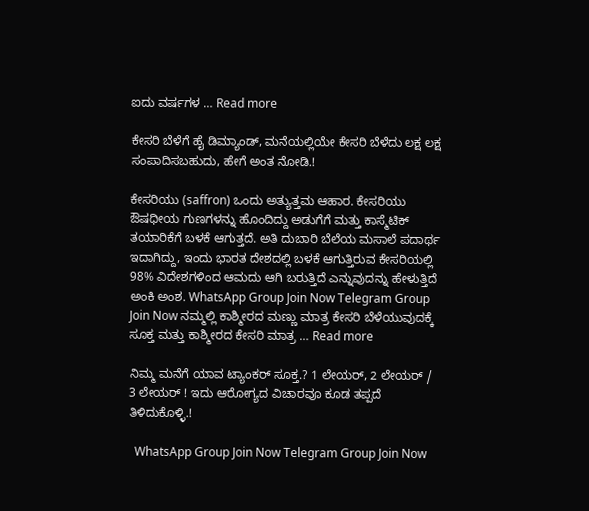ಐದು ವರ್ಷಗಳ … Read more

ಕೇಸರಿ ಬೆಳೆಗೆ ಹೈ ಡಿಮ್ಯಾಂಡ್, ಮನೆಯಲ್ಲಿಯೇ ಕೇಸರಿ ಬೆಳೆದು ಲಕ್ಷ ಲಕ್ಷ ಸಂಪಾದಿಸಬಹುದು, ಹೇಗೆ ಅಂತ ನೋಡಿ.!

ಕೇಸರಿಯು (saffron) ಒಂದು ಅತ್ಯುತ್ತಮ ಆಹಾರ. ಕೇಸರಿಯು ಔಷಧೀಯ ಗುಣಗಳನ್ನು ಹೊಂದಿದ್ದು ಅಡುಗೆಗೆ ಮತ್ತು ಕಾಸ್ಮೆಟಿಕ್ ತಯಾರಿಕೆಗೆ ಬಳಕೆ ಆಗುತ್ತದೆ. ಅತಿ ದುಬಾರಿ ಬೆಲೆಯ ಮಸಾಲೆ ಪದಾರ್ಥ ಇದಾಗಿದ್ದು, ಇಂದು ಭಾರತ ದೇಶದಲ್ಲಿ ಬಳಕೆ ಆಗುತ್ತಿರುವ ಕೇಸರಿಯಲ್ಲಿ 98% ವಿದೇಶಗಳಿಂದ ಆಮದು ಆಗಿ ಬರುತ್ತಿದೆ ಎನ್ನುವುದನ್ನು ಹೇಳುತ್ತಿದೆ ಅಂಕಿ ಅಂಶ. WhatsApp Group Join Now Telegram Group Join Now ನಮ್ಮಲ್ಲಿ ಕಾಶ್ಮೀರದ ಮಣ್ಣು ಮಾತ್ರ ಕೇಸರಿ ಬೆಳೆಯುವುದಕ್ಕೆ ಸೂಕ್ತ ಮತ್ತು ಕಾಶ್ಮೀರದ ಕೇಸರಿ ಮಾತ್ರ … Read more

ನಿಮ್ಮ ಮನೆಗೆ ಯಾವ ಟ್ಯಾಂಕರ್ ಸೂಕ್ತ.? 1 ಲೇಯರ್, 2 ಲೇಯರ್ / 3 ಲೇಯರ್ ! ಇದು ಆರೋಗ್ಯದ ವಿಚಾರವೂ ಕೂಡ ತಪ್ಪದೆ ತಿಳಿದುಕೊಳ್ಳಿ.!

  WhatsApp Group Join Now Telegram Group Join Now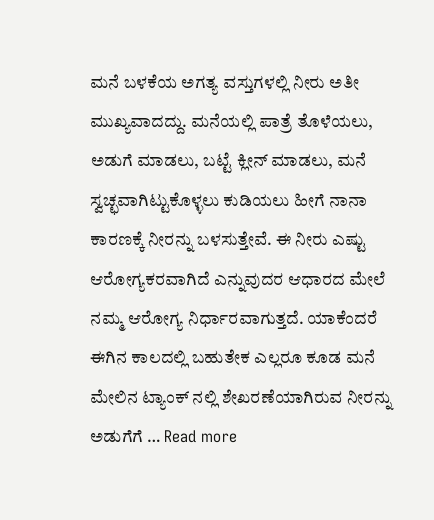ಮನೆ ಬಳಕೆಯ ಅಗತ್ಯ ವಸ್ತುಗಳಲ್ಲಿ ನೀರು ಅತೀ ಮುಖ್ಯವಾದದ್ದು. ಮನೆಯಲ್ಲಿ ಪಾತ್ರೆ ತೊಳೆಯಲು, ಅಡುಗೆ ಮಾಡಲು, ಬಟ್ಟೆ ಕ್ಲೀನ್ ಮಾಡಲು, ಮನೆ ಸ್ವಚ್ಛವಾಗಿಟ್ಟುಕೊಳ್ಳಲು ಕುಡಿಯಲು ಹೀಗೆ ನಾನಾ ಕಾರಣಕ್ಕೆ ನೀರನ್ನು ಬಳಸುತ್ತೇವೆ. ಈ ನೀರು ಎಷ್ಟು ಆರೋಗ್ಯಕರವಾಗಿದೆ ಎನ್ನುವುದರ ಆಧಾರದ ಮೇಲೆ ನಮ್ಮ ಆರೋಗ್ಯ ನಿರ್ಧಾರವಾಗುತ್ತದೆ. ಯಾಕೆಂದರೆ ಈಗಿನ ಕಾಲದಲ್ಲಿ ಬಹುತೇಕ ಎಲ್ಲರೂ ಕೂಡ ಮನೆ ಮೇಲಿನ ಟ್ಯಾಂಕ್ ನಲ್ಲಿ ಶೇಖರಣೆಯಾಗಿರುವ ನೀರನ್ನು ಅಡುಗೆಗೆ … Read more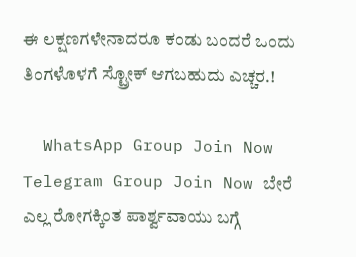ಈ ಲಕ್ಷಣಗಳೇನಾದರೂ ಕಂಡು ಬಂದರೆ ಒಂದು ತಿಂಗಳೊಳಗೆ ಸ್ಟ್ರೋಕ್ ಆಗಬಹುದು ಎಚ್ಚರ.!

  WhatsApp Group Join Now Telegram Group Join Now ಬೇರೆ ಎಲ್ಲ ರೋಗಕ್ಕಿಂತ ಪಾರ್ಶ್ವವಾಯು ಬಗ್ಗೆ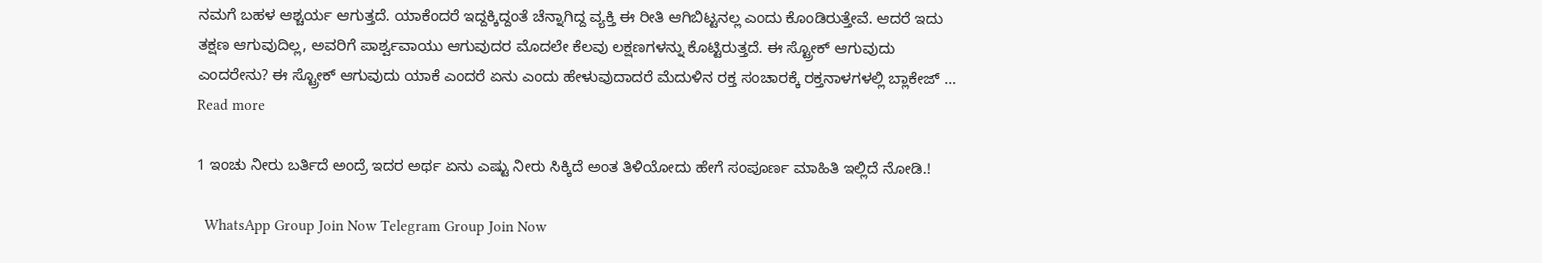ನಮಗೆ ಬಹಳ ಆಶ್ಚರ್ಯ ಆಗುತ್ತದೆ. ಯಾಕೆಂದರೆ ಇದ್ದಕ್ಕಿದ್ದಂತೆ ಚೆನ್ನಾಗಿದ್ದ ವ್ಯಕ್ತಿ ಈ ರೀತಿ ಆಗಿಬಿಟ್ಟನಲ್ಲ ಎಂದು ಕೊಂಡಿರುತ್ತೇವೆ. ಆದರೆ ಇದು ತಕ್ಷಣ ಆಗುವುದಿಲ್ಲ, ಅವರಿಗೆ ಪಾರ್ಶ್ವವಾಯು ಆಗುವುದರ ಮೊದಲೇ ಕೆಲವು ಲಕ್ಷಣಗಳನ್ನು ಕೊಟ್ಟಿರುತ್ತದೆ. ಈ ಸ್ಟ್ರೋಕ್ ಆಗುವುದು ಎಂದರೇನು? ಈ ಸ್ಟ್ರೋಕ್ ಆಗುವುದು ಯಾಕೆ ಎಂದರೆ ಏನು ಎಂದು ಹೇಳುವುದಾದರೆ ಮೆದುಳಿನ ರಕ್ತ ಸಂಚಾರಕ್ಕೆ ರಕ್ತನಾಳಗಳಲ್ಲಿ ಬ್ಲಾಕೇಜ್ … Read more

1 ಇಂಚು ನೀರು ಬರ್ತಿದೆ ಅಂದ್ರೆ ಇದರ ಅರ್ಥ ಏನು ಎಷ್ಟು ನೀರು ಸಿಕ್ಕಿದೆ ಅಂತ ತಿಳಿಯೋದು ಹೇಗೆ ಸಂಪೂರ್ಣ ಮಾಹಿತಿ ಇಲ್ಲಿದೆ ನೋಡಿ.!

  WhatsApp Group Join Now Telegram Group Join Now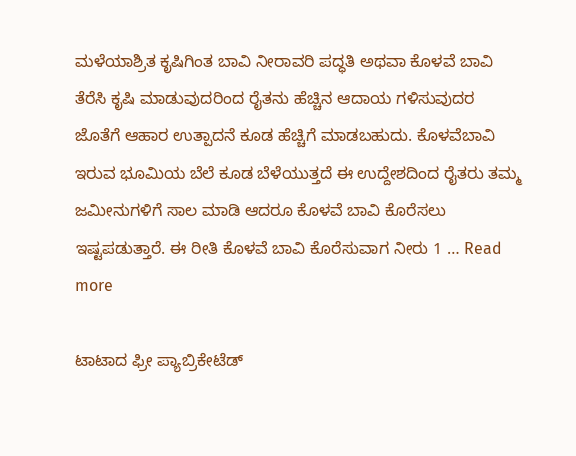ಮಳೆಯಾಶ್ರಿತ ಕೃಷಿಗಿಂತ ಬಾವಿ ನೀರಾವರಿ ಪದ್ಧತಿ ಅಥವಾ ಕೊಳವೆ ಬಾವಿ ತೆರೆಸಿ ಕೃಷಿ ಮಾಡುವುದರಿಂದ ರೈತನು ಹೆಚ್ಚಿನ ಆದಾಯ ಗಳಿಸುವುದರ ಜೊತೆಗೆ ಆಹಾರ ಉತ್ಪಾದನೆ ಕೂಡ ಹೆಚ್ಚಿಗೆ ಮಾಡಬಹುದು. ಕೊಳವೆಬಾವಿ ಇರುವ ಭೂಮಿಯ ಬೆಲೆ ಕೂಡ ಬೆಳೆಯುತ್ತದೆ ಈ ಉದ್ದೇಶದಿಂದ ರೈತರು ತಮ್ಮ ಜಮೀನುಗಳಿಗೆ ಸಾಲ ಮಾಡಿ ಆದರೂ ಕೊಳವೆ ಬಾವಿ ಕೊರೆಸಲು ಇಷ್ಟಪಡುತ್ತಾರೆ. ಈ ರೀತಿ ಕೊಳವೆ ಬಾವಿ ಕೊರೆಸುವಾಗ ನೀರು 1 … Read more

ಟಾಟಾದ ಫ್ರೀ ಪ್ಯಾಬ್ರಿಕೇಟೆಡ್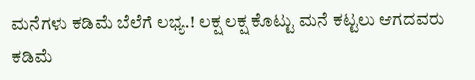ಮನೆಗಳು ಕಡಿಮೆ ಬೆಲೆಗೆ ಲಭ್ಯ.! ಲಕ್ಷ ಲಕ್ಷ ಕೊಟ್ಟು ಮನೆ ಕಟ್ಟಲು ಆಗದವರು ಕಡಿಮೆ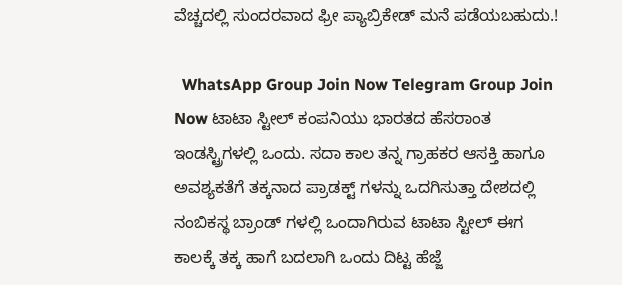ವೆಚ್ಚದಲ್ಲಿ ಸುಂದರವಾದ ಫ್ರೀ ಪ್ಯಾಬ್ರಿಕೇಡ್ ಮನೆ ಪಡೆಯಬಹುದು.!

  WhatsApp Group Join Now Telegram Group Join Now ಟಾಟಾ ಸ್ಟೀಲ್ ಕಂಪನಿಯು ಭಾರತದ ಹೆಸರಾಂತ ಇಂಡಸ್ಟ್ರಿಗಳಲ್ಲಿ ಒಂದು. ಸದಾ ಕಾಲ ತನ್ನ ಗ್ರಾಹಕರ ಆಸಕ್ತಿ ಹಾಗೂ ಅವಶ್ಯಕತೆಗೆ ತಕ್ಕನಾದ ಪ್ರಾಡಕ್ಟ್ ಗಳನ್ನು ಒದಗಿಸುತ್ತಾ ದೇಶದಲ್ಲಿ ನಂಬಿಕಸ್ಥ ಬ್ರಾಂಡ್ ಗಳಲ್ಲಿ ಒಂದಾಗಿರುವ ಟಾಟಾ ಸ್ಟೀಲ್ ಈಗ ಕಾಲಕ್ಕೆ ತಕ್ಕ ಹಾಗೆ ಬದಲಾಗಿ ಒಂದು ದಿಟ್ಟ ಹೆಜ್ಜೆ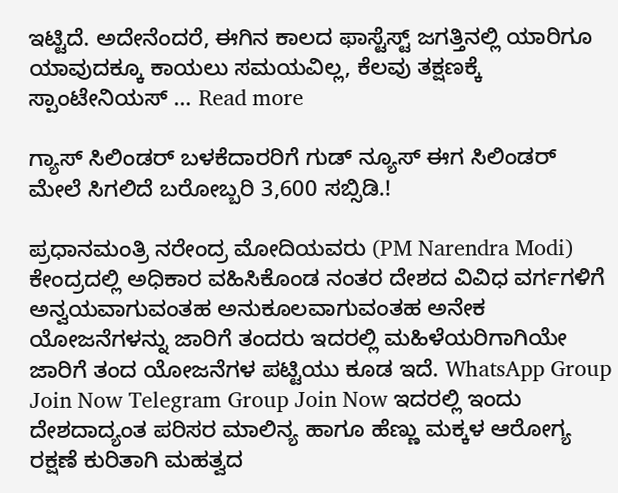ಇಟ್ಟಿದೆ. ಅದೇನೆಂದರೆ, ಈಗಿನ ಕಾಲದ ಫಾಸ್ಟೆಸ್ಟ್ ಜಗತ್ತಿನಲ್ಲಿ ಯಾರಿಗೂ ಯಾವುದಕ್ಕೂ ಕಾಯಲು ಸಮಯವಿಲ್ಲ, ಕೆಲವು ತಕ್ಷಣಕ್ಕೆ ಸ್ಪಾಂಟೇನಿಯಸ್ … Read more

ಗ್ಯಾಸ್ ಸಿಲಿಂಡರ್ ಬಳಕೆದಾರರಿಗೆ ಗುಡ್ ನ್ಯೂಸ್ ಈಗ ಸಿಲಿಂಡರ್ ಮೇಲೆ ಸಿಗಲಿದೆ ಬರೋಬ್ಬರಿ 3,600 ಸಬ್ಸಿಡಿ.!

ಪ್ರಧಾನಮಂತ್ರಿ ನರೇಂದ್ರ ಮೋದಿಯವರು (PM Narendra Modi) ಕೇಂದ್ರದಲ್ಲಿ ಅಧಿಕಾರ ವಹಿಸಿಕೊಂಡ ನಂತರ ದೇಶದ ವಿವಿಧ ವರ್ಗಗಳಿಗೆ ಅನ್ವಯವಾಗುವಂತಹ ಅನುಕೂಲವಾಗುವಂತಹ ಅನೇಕ ಯೋಜನೆಗಳನ್ನು ಜಾರಿಗೆ ತಂದರು ಇದರಲ್ಲಿ ಮಹಿಳೆಯರಿಗಾಗಿಯೇ ಜಾರಿಗೆ ತಂದ ಯೋಜನೆಗಳ ಪಟ್ಟಿಯು ಕೂಡ ಇದೆ. WhatsApp Group Join Now Telegram Group Join Now ಇದರಲ್ಲಿ ಇಂದು ದೇಶದಾದ್ಯಂತ ಪರಿಸರ ಮಾಲಿನ್ಯ ಹಾಗೂ ಹೆಣ್ಣು ಮಕ್ಕಳ ಆರೋಗ್ಯ ರಕ್ಷಣೆ ಕುರಿತಾಗಿ ಮಹತ್ವದ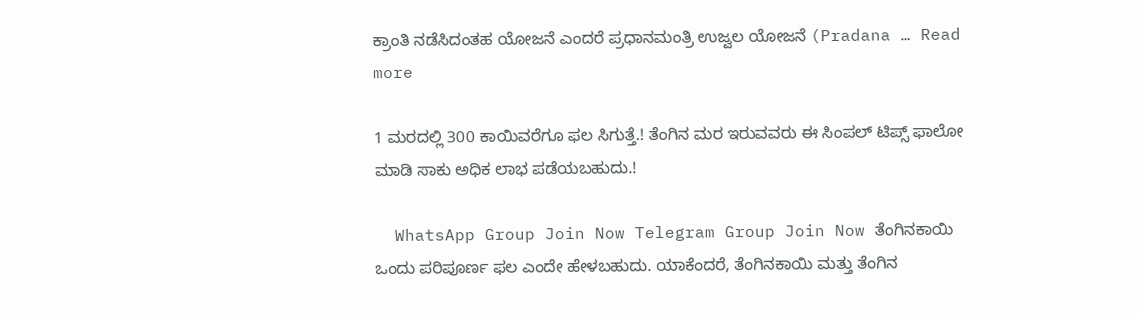ಕ್ರಾಂತಿ ನಡೆಸಿದಂತಹ ಯೋಜನೆ ಎಂದರೆ ಪ್ರಧಾನಮಂತ್ರಿ ಉಜ್ವಲ ಯೋಜನೆ (Pradana … Read more

1 ಮರದಲ್ಲಿ 300 ಕಾಯಿವರೆಗೂ ಫಲ ಸಿಗುತ್ತೆ.! ತೆಂಗಿನ ಮರ ಇರುವವರು ಈ ಸಿಂಪಲ್ ಟಿಪ್ಸ್ ಫಾಲೋ ಮಾಡಿ ಸಾಕು ಅಧಿಕ ಲಾಭ ಪಡೆಯಬಹುದು.!

  WhatsApp Group Join Now Telegram Group Join Now ತೆಂಗಿನಕಾಯಿ ಒಂದು ಪರಿಪೂರ್ಣ ಫಲ ಎಂದೇ ಹೇಳಬಹುದು. ಯಾಕೆಂದರೆ, ತೆಂಗಿನಕಾಯಿ ಮತ್ತು ತೆಂಗಿನ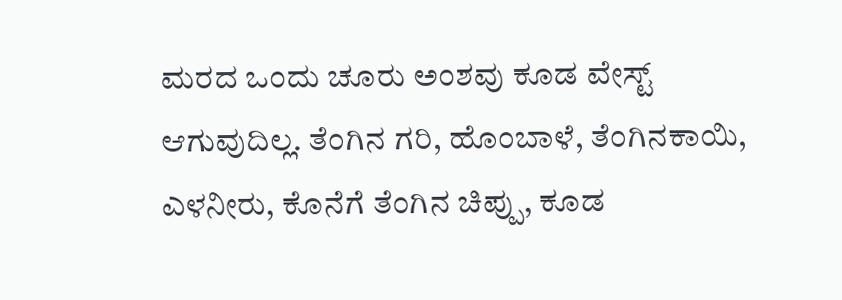ಮರದ ಒಂದು ಚೂರು ಅಂಶವು ಕೂಡ ವೇಸ್ಟ್ ಆಗುವುದಿಲ್ಲ. ತೆಂಗಿನ ಗರಿ, ಹೊಂಬಾಳೆ, ತೆಂಗಿನಕಾಯಿ, ಎಳನೀರು, ಕೊನೆಗೆ ತೆಂಗಿನ ಚಿಪ್ಪು, ಕೂಡ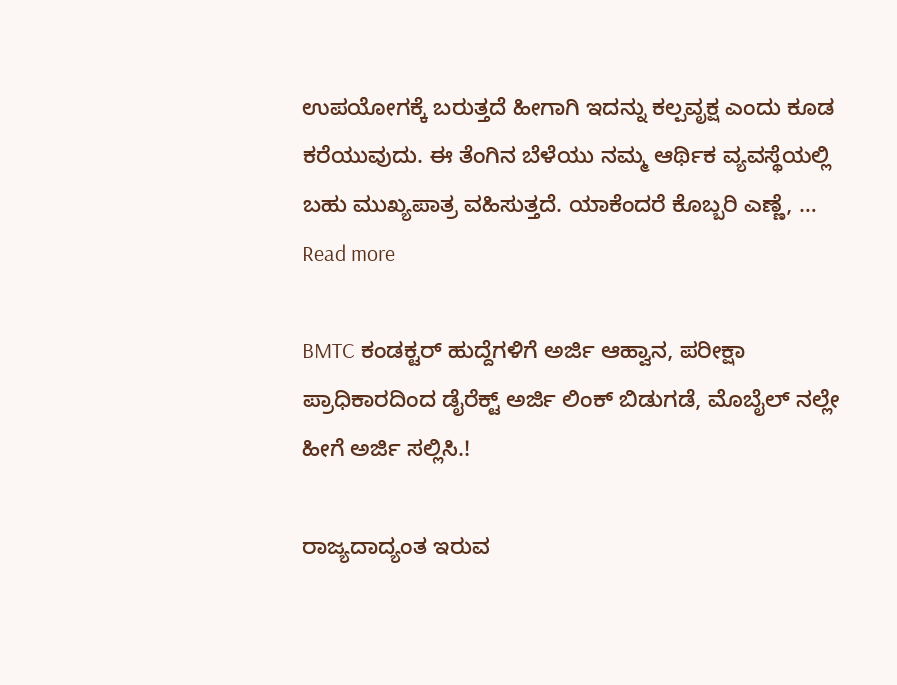ಉಪಯೋಗಕ್ಕೆ ಬರುತ್ತದೆ ಹೀಗಾಗಿ ಇದನ್ನು ಕಲ್ಪವೃಕ್ಷ ಎಂದು ಕೂಡ ಕರೆಯುವುದು. ಈ ತೆಂಗಿನ ಬೆಳೆಯು ನಮ್ಮ ಆರ್ಥಿಕ ವ್ಯವಸ್ಥೆಯಲ್ಲಿ ಬಹು ಮುಖ್ಯಪಾತ್ರ ವಹಿಸುತ್ತದೆ. ಯಾಕೆಂದರೆ ಕೊಬ್ಬರಿ ಎಣ್ಣೆ, … Read more

BMTC ಕಂಡಕ್ಟರ್ ಹುದ್ದೆಗಳಿಗೆ ಅರ್ಜಿ ಆಹ್ವಾನ, ಪರೀಕ್ಷಾ ಪ್ರಾಧಿಕಾರದಿಂದ ಡೈರೆಕ್ಟ್ ಅರ್ಜಿ ಲಿಂಕ್ ಬಿಡುಗಡೆ, ಮೊಬೈಲ್ ನಲ್ಲೇ ಹೀಗೆ ಅರ್ಜಿ ಸಲ್ಲಿಸಿ.!

ರಾಜ್ಯದಾದ್ಯಂತ ಇರುವ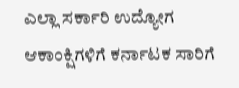ಎಲ್ಲಾ ಸರ್ಕಾರಿ ಉದ್ಯೋಗ ಆಕಾಂಕ್ಷಿಗಳಿಗೆ ಕರ್ನಾಟಕ ಸಾರಿಗೆ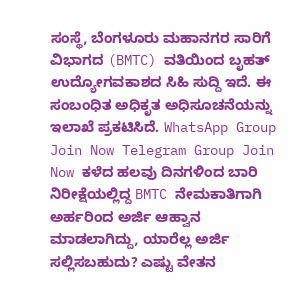ಸಂಸ್ಥೆ, ಬೆಂಗಳೂರು ಮಹಾನಗರ ಸಾರಿಗೆ ವಿಭಾಗದ (BMTC) ವತಿಯಿಂದ ಬೃಹತ್ ಉದ್ಯೋಗವಕಾಶದ ಸಿಹಿ ಸುದ್ದಿ ಇದೆ. ಈ ಸಂಬಂಧಿತ ಅಧಿಕೃತ ಅಧಿಸೂಚನೆಯನ್ನು ಇಲಾಖೆ ಪ್ರಕಟಿಸಿದೆ. WhatsApp Group Join Now Telegram Group Join Now ಕಳೆದ ಹಲವು ದಿನಗಳಿಂದ ಬಾರಿ ನಿರೀಕ್ಷೆಯಲ್ಲಿದ್ದ BMTC ನೇಮಕಾತಿಗಾಗಿ ಅರ್ಹರಿಂದ ಅರ್ಜಿ ಆಹ್ವಾನ ಮಾಡಲಾಗಿದ್ದು, ಯಾರೆಲ್ಲ ಅರ್ಜಿ ಸಲ್ಲಿಸಬಹುದು? ಎಷ್ಟು ವೇತನ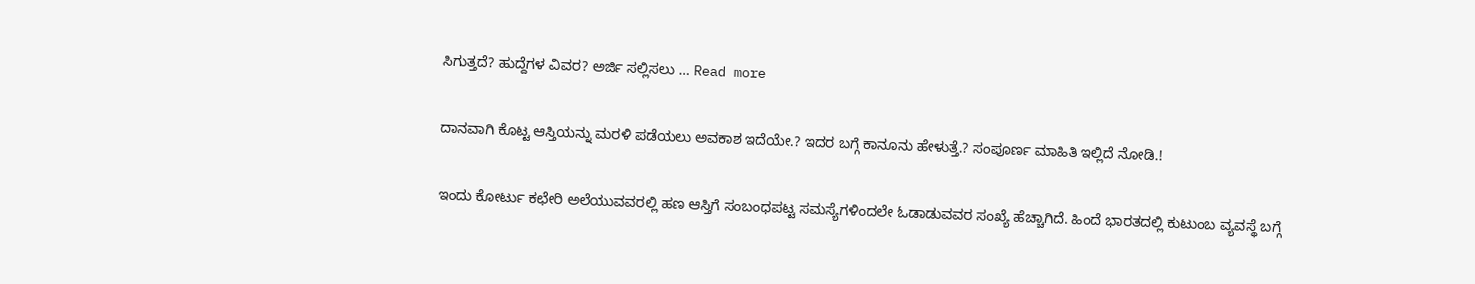ಸಿಗುತ್ತದೆ? ಹುದ್ದೆಗಳ ವಿವರ? ಅರ್ಜಿ ಸಲ್ಲಿಸಲು … Read more

ದಾನವಾಗಿ ಕೊಟ್ಟ ಆಸ್ತಿಯನ್ನು ಮರಳಿ ಪಡೆಯಲು ಅವಕಾಶ ಇದೆಯೇ.? ಇದರ ಬಗ್ಗೆ ಕಾನೂನು ಹೇಳುತ್ತೆ.? ಸಂಪೂರ್ಣ ಮಾಹಿತಿ ಇಲ್ಲಿದೆ ನೋಡಿ.!

ಇಂದು ಕೋರ್ಟು ಕಛೇರಿ ಅಲೆಯುವವರಲ್ಲಿ ಹಣ ಆಸ್ತಿಗೆ ಸಂಬಂಧಪಟ್ಟ ಸಮಸ್ಯೆಗಳಿಂದಲೇ ಓಡಾಡುವವರ ಸಂಖ್ಯೆ ಹೆಚ್ಚಾಗಿದೆ. ಹಿಂದೆ ಭಾರತದಲ್ಲಿ ಕುಟುಂಬ ವ್ಯವಸ್ಥೆ ಬಗ್ಗೆ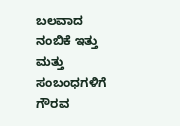ಬಲವಾದ ನಂಬಿಕೆ ಇತ್ತು ಮತ್ತು ಸಂಬಂಧಗಳಿಗೆ ಗೌರವ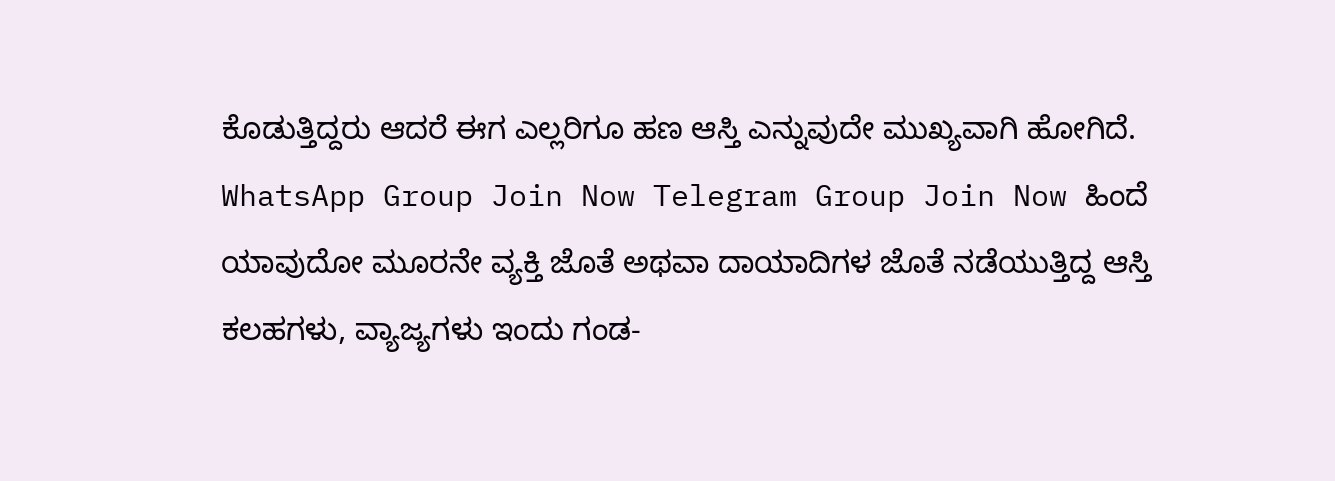ಕೊಡುತ್ತಿದ್ದರು ಆದರೆ ಈಗ ಎಲ್ಲರಿಗೂ ಹಣ ಆಸ್ತಿ ಎನ್ನುವುದೇ ಮುಖ್ಯವಾಗಿ ಹೋಗಿದೆ. WhatsApp Group Join Now Telegram Group Join Now ಹಿಂದೆ ಯಾವುದೋ ಮೂರನೇ ವ್ಯಕ್ತಿ ಜೊತೆ ಅಥವಾ ದಾಯಾದಿಗಳ ಜೊತೆ ನಡೆಯುತ್ತಿದ್ದ ಆಸ್ತಿ ಕಲಹಗಳು, ವ್ಯಾಜ್ಯಗಳು ಇಂದು ಗಂಡ-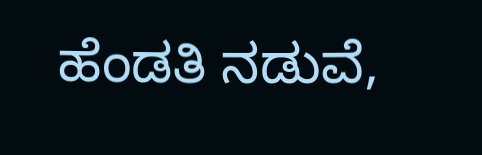ಹೆಂಡತಿ ನಡುವೆ,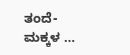ತಂದೆ-ಮಕ್ಕಳ …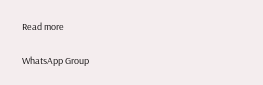Read more

WhatsApp Group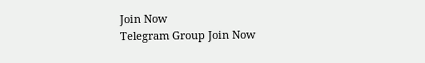Join Now
Telegram Group Join Now